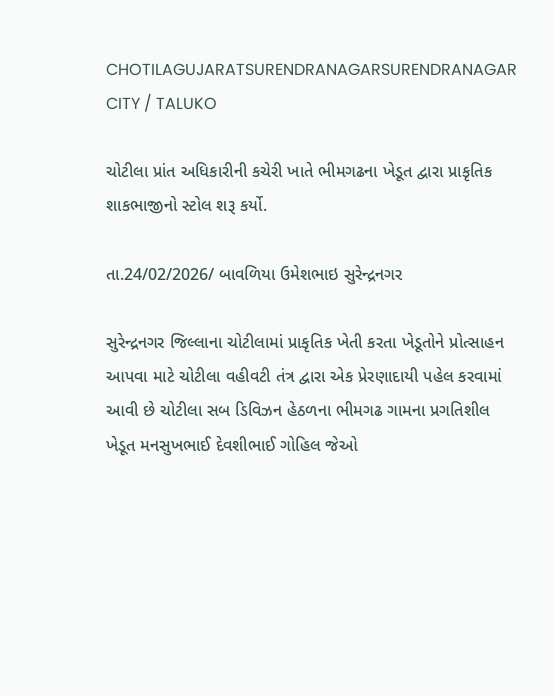CHOTILAGUJARATSURENDRANAGARSURENDRANAGAR CITY / TALUKO

ચોટીલા પ્રાંત અધિકારીની કચેરી ખાતે ભીમગઢના ખેડૂત દ્વારા પ્રાકૃતિક શાકભાજીનો સ્ટોલ શરૂ કર્યો.

તા.24/02/2026/ બાવળિયા ઉમેશભાઇ સુરેન્દ્રનગર

સુરેન્દ્રનગર જિલ્લાના ચોટીલામાં પ્રાકૃતિક ખેતી કરતા ખેડૂતોને પ્રોત્સાહન આપવા માટે ચોટીલા વહીવટી તંત્ર દ્વારા એક પ્રેરણાદાયી પહેલ કરવામાં આવી છે ચોટીલા સબ ડિવિઝન હેઠળના ભીમગઢ ગામના પ્રગતિશીલ ખેડૂત મનસુખભાઈ દેવશીભાઈ ગોહિલ જેઓ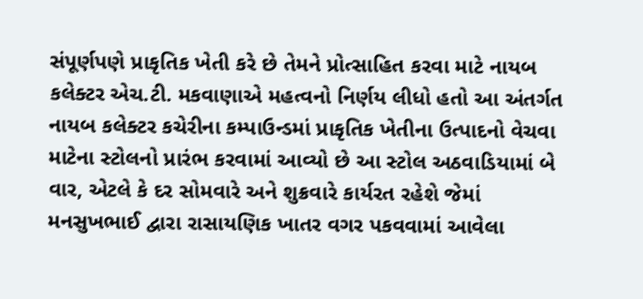સંપૂર્ણપણે પ્રાકૃતિક ખેતી કરે છે તેમને પ્રોત્સાહિત કરવા માટે નાયબ કલેક્ટર એચ.ટી. મકવાણાએ મહત્વનો નિર્ણય લીધો હતો આ અંતર્ગત નાયબ કલેક્ટર કચેરીના કમ્પાઉન્ડમાં પ્રાકૃતિક ખેતીના ઉત્પાદનો વેચવા માટેના સ્ટોલનો પ્રારંભ કરવામાં આવ્યો છે આ સ્ટોલ અઠવાડિયામાં બે વાર, એટલે કે દર સોમવારે અને શુક્રવારે કાર્યરત રહેશે જેમાં મનસુખભાઈ દ્વારા રાસાયણિક ખાતર વગર પકવવામાં આવેલા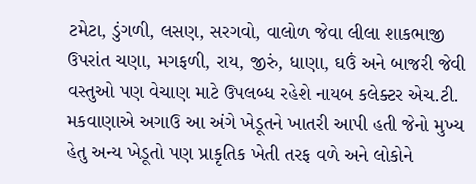ટમેટા, ડુંગળી, લસણ, સરગવો, વાલોળ જેવા લીલા શાકભાજી ઉપરાંત ચણા, મગફળી, રાય, જીરું, ધાણા, ઘઉં અને બાજરી જેવી વસ્તુઓ પણ વેચાણ માટે ઉપલબ્ધ રહેશે નાયબ કલેક્ટર એચ.ટી. મકવાણાએ અગાઉ આ અંગે ખેડૂતને ખાતરી આપી હતી જેનો મુખ્ય હેતુ અન્ય ખેડૂતો પણ પ્રાકૃતિક ખેતી તરફ વળે અને લોકોને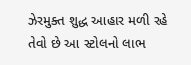ઝેરમુક્ત શુદ્ધ આહાર મળી રહે તેવો છે આ સ્ટોલનો લાભ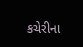કચેરીના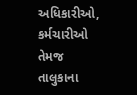અધિકારીઓ, કર્મચારીઓ તેમજ તાલુકાના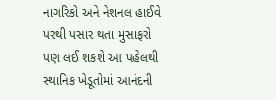નાગરિકો અને નેશનલ હાઈવે પરથી પસાર થતા મુસાફરો પણ લઈ શકશે આ પહેલથી સ્થાનિક ખેડૂતોમાં આનંદની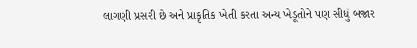લાગણી પ્રસરી છે અને પ્રાકૃતિક ખેતી કરતા અન્ય ખેડૂતોને પણ સીધું બજાર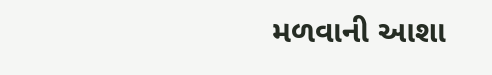મળવાની આશા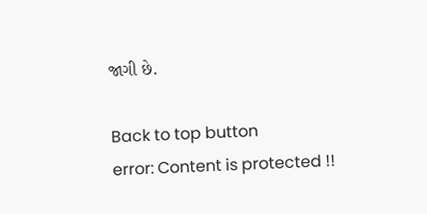જાગી છે.

Back to top button
error: Content is protected !!